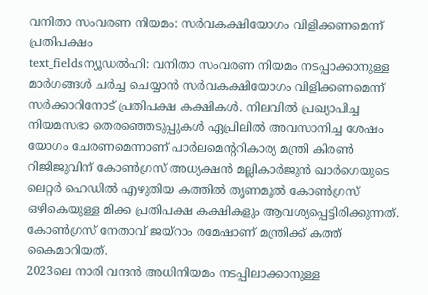വനിതാ സംവരണ നിയമം: സർവകക്ഷിയോഗം വിളിക്കണമെന്ന് പ്രതിപക്ഷം
text_fieldsന്യൂഡൽഹി: വനിതാ സംവരണ നിയമം നടപ്പാക്കാനുള്ള മാർഗങ്ങൾ ചർച്ച ചെയ്യാൻ സർവകക്ഷിയോഗം വിളിക്കണമെന്ന് സർക്കാറിനോട് പ്രതിപക്ഷ കക്ഷികൾ. നിലവിൽ പ്രഖ്യാപിച്ച നിയമസഭാ തെരഞ്ഞെടുപ്പുകൾ ഏപ്രിലിൽ അവസാനിച്ച ശേഷം യോഗം ചേരണമെന്നാണ് പാർലമെന്ററികാര്യ മന്ത്രി കിരൺ റിജിജുവിന് കോൺഗ്രസ് അധ്യക്ഷൻ മല്ലികാർജുൻ ഖാർഗെയുടെ ലെറ്റർ ഹെഡിൽ എഴുതിയ കത്തിൽ തൃണമൂൽ കോൺഗ്രസ് ഒഴികെയുള്ള മിക്ക പ്രതിപക്ഷ കക്ഷികളും ആവശ്യപ്പെട്ടിരിക്കുന്നത്. കോൺഗ്രസ് നേതാവ് ജയ്റാം രമേഷാണ് മന്ത്രിക്ക് കത്ത് കൈമാറിയത്.
2023ലെ നാരി വന്ദൻ അധിനിയമം നടപ്പിലാക്കാനുള്ള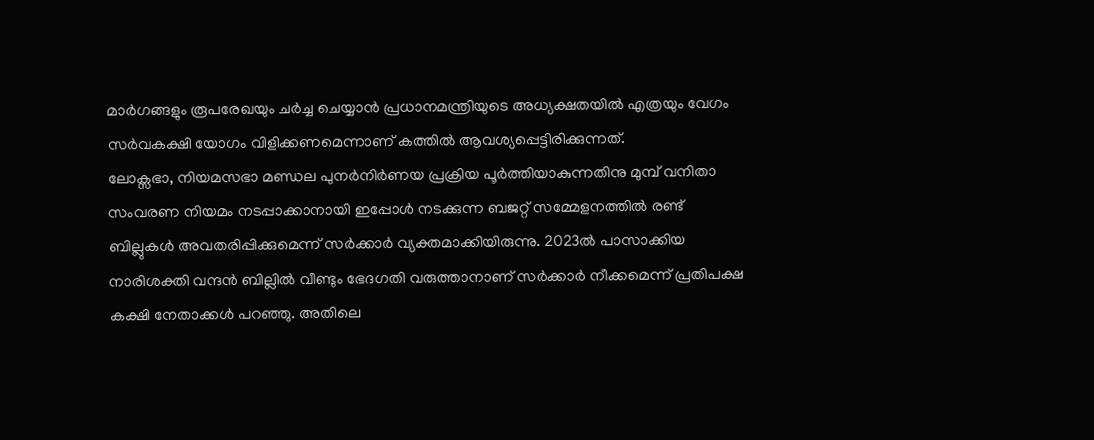മാർഗങ്ങളും രൂപരേഖയും ചർച്ച ചെയ്യാൻ പ്രധാനമന്ത്രിയുടെ അധ്യക്ഷതയിൽ എത്രയും വേഗം സർവകക്ഷി യോഗം വിളിക്കണമെന്നാണ് കത്തിൽ ആവശ്യപ്പെട്ടിരിക്കുന്നത്.
ലോക്സഭാ, നിയമസഭാ മണ്ഡല പുനർനിർണയ പ്രക്രിയ പൂർത്തിയാകുന്നതിനു മുമ്പ് വനിതാ സംവരണ നിയമം നടപ്പാക്കാനായി ഇപ്പോൾ നടക്കുന്ന ബജറ്റ് സമ്മേളനത്തിൽ രണ്ട് ബില്ലുകൾ അവതരിപ്പിക്കുമെന്ന് സർക്കാർ വ്യക്തമാക്കിയിരുന്നു. 2023ൽ പാസാക്കിയ നാരിശക്തി വന്ദൻ ബില്ലിൽ വീണ്ടും ഭേദഗതി വരുത്താനാണ് സർക്കാർ നീക്കമെന്ന് പ്രതിപക്ഷ കക്ഷി നേതാക്കൾ പറഞ്ഞു. അതിലെ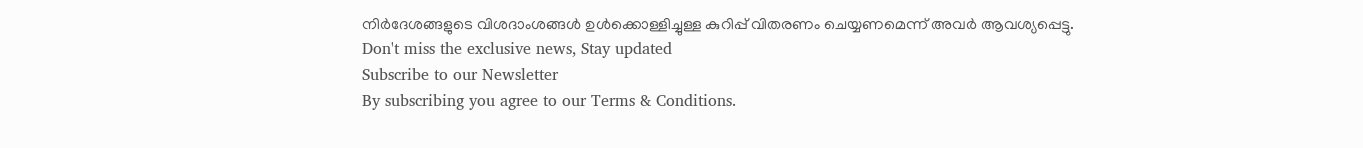നിർദേശങ്ങളുടെ വിശദാംശങ്ങൾ ഉൾക്കൊള്ളിച്ചുള്ള കുറിപ്പ് വിതരണം ചെയ്യണമെന്ന് അവർ ആവശ്യപ്പെട്ടു.
Don't miss the exclusive news, Stay updated
Subscribe to our Newsletter
By subscribing you agree to our Terms & Conditions.